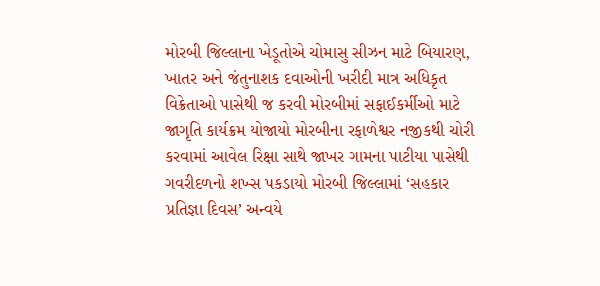મોરબી જિલ્લાના ખેડૂતોએ ચોમાસુ સીઝન માટે બિયારણ, ખાતર અને જંતુનાશક દવાઓની ખરીદી માત્ર અધિકૃત વિક્રેતાઓ પાસેથી જ કરવી મોરબીમાં સફાઈકર્મીઓ માટે જાગૃતિ કાર્યક્રમ યોજાયો મોરબીના રફાળેશ્વર નજીકથી ચોરી કરવામાં આવેલ રિક્ષા સાથે જાખર ગામના પાટીયા પાસેથી ગવરીદળનો શખ્સ પકડાયો મોરબી જિલ્લામાં ‘સહકાર પ્રતિજ્ઞા દિવસ’ અન્વયે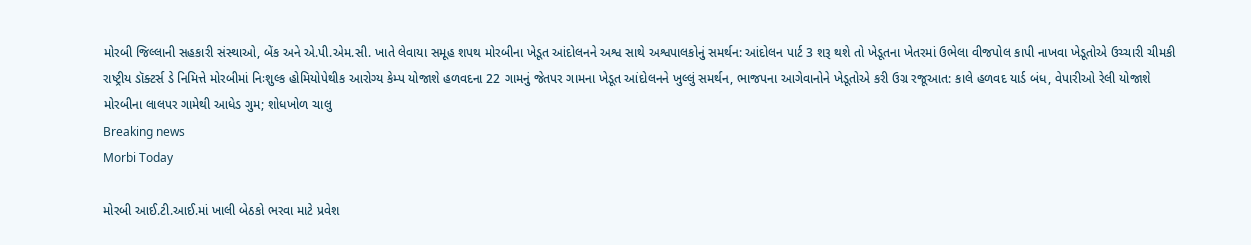મોરબી જિલ્લાની સહકારી સંસ્થાઓ, બેંક અને એ.પી.એમ.સી. ખાતે લેવાયા સમૂહ શપથ મોરબીના ખેડૂત આંદોલનને અશ્વ સાથે અશ્વપાલકોનું સમર્થન: આંદોલન પાર્ટ 3 શરૂ થશે તો ખેડૂતના ખેતરમાં ઉભેલા વીજપોલ કાપી નાખવા ખેડૂતોએ ઉચ્ચારી ચીમકી રાષ્ટ્રીય ડૉક્ટર્સ ડે નિમિત્તે મોરબીમાં નિઃશુલ્ક હોમિયોપેથીક આરોગ્ય કેમ્પ યોજાશે હળવદના 22 ગામનું જેતપર ગામના ખેડૂત આંદોલનને ખુલ્લું સમર્થન, ભાજપના આગેવાનોને ખેડૂતોએ કરી ઉગ્ર રજૂઆત: કાલે હળવદ યાર્ડ બંધ, વેપારીઓ રેલી યોજાશે મોરબીના લાલપર ગામેથી આધેડ ગુમ; શોધખોળ ચાલુ
Breaking news
Morbi Today

મોરબી આઈ.ટી.આઈ.માં ખાલી બેઠકો ભરવા માટે પ્રવેશ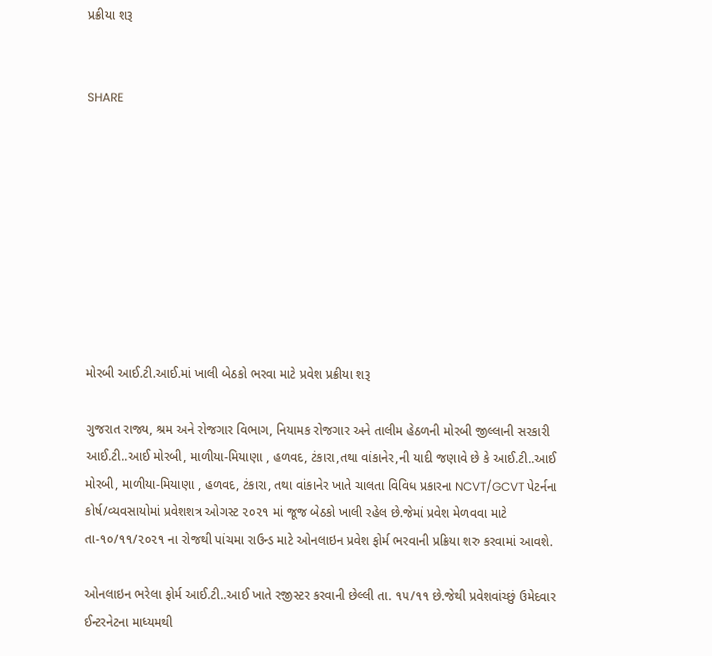પ્રક્રીયા શરૂ


SHARE









મોરબી આઈ.ટી.આઈ.માં ખાલી બેઠકો ભરવા માટે પ્રવેશ પ્રક્રીયા શરૂ

ગુજરાત રાજ્ય, શ્રમ અને રોજગાર વિભાગ, નિયામક રોજગાર અને તાલીમ હેઠળની મોરબી જીલ્લાની સરકારી આઈ.ટી..આઈ મોરબી, માળીયા-મિયાણા , હળવદ, ટંકારા,તથા વાંકાનેર,ની યાદી જણાવે છે કે આઈ.ટી..આઈ મોરબી, માળીયા-મિયાણા , હળવદ, ટંકારા, તથા વાંકાનેર ખાતે ચાલતા વિવિધ પ્રકારના NCVT/GCVT પેટર્નના કોર્ષ/વ્યવસાયોમાં પ્રવેશશત્ર ઓગસ્ટ ૨૦૨૧ માં જૂજ બેઠકો ખાલી રહેલ છે.જેમાં પ્રવેશ મેળવવા માટે તા-૧૦/૧૧/૨૦૨૧ ના રોજથી પાંચમા રાઉન્ડ માટે ઓનલાઇન પ્રવેશ ફોર્મ ભરવાની પ્રક્રિયા શરુ કરવામાં આવશે.

ઓનલાઇન ભરેલા ફોર્મ આઈ.ટી..આઈ ખાતે રજીસ્ટર કરવાની છેલ્લી તા. ૧૫/૧૧ છે.જેથી પ્રવેશવાંચ્છું ઉમેદવાર ઈન્ટરનેટના માધ્યમથી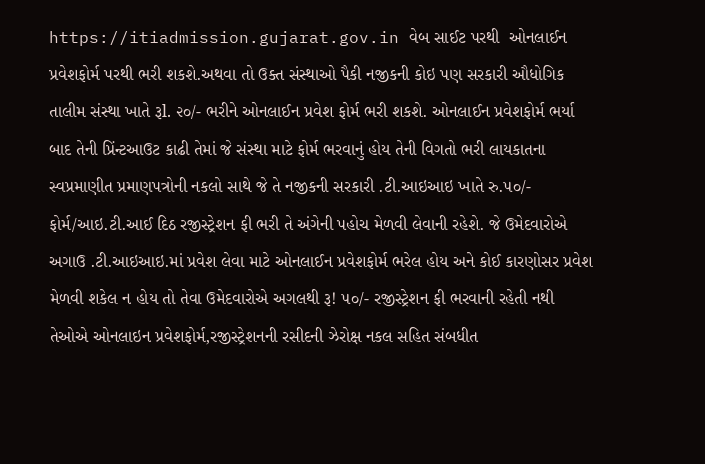https://itiadmission.gujarat.gov.in વેબ સાઈટ પરથી  ઓનલાઈન પ્રવેશફોર્મ પરથી ભરી શકશે.અથવા તો ઉક્ત સંસ્થાઓ પૈકી નજીકની કોઇ પણ સરકારી ઔધોગિક તાલીમ સંસ્થા ખાતે રૂl. ૨૦/- ભરીને ઓનલાઈન પ્રવેશ ફોર્મ ભરી શકશે. ઓનલાઈન પ્રવેશફોર્મ ભર્યા બાદ તેની પ્રિંન્ટઆઉટ કાઢી તેમાં જે સંસ્થા માટે ફોર્મ ભરવાનું હોય તેની વિગતો ભરી લાયકાતના સ્વપ્રમાણીત પ્રમાણપત્રોની નકલો સાથે જે તે નજીકની સરકારી .ટી.આઇઆઇ ખાતે રુ.૫૦/- ફોર્મ/આઇ.ટી.આઈ દિઠ રજીસ્ટ્રેશન ફી ભરી તે અંગેની પહોચ મેળવી લેવાની રહેશે. જે ઉમેદવારોએ અગાઉ .ટી.આઇઆઇ.માં પ્રવેશ લેવા માટે ઓનલાઈન પ્રવેશફોર્મ ભરેલ હોય અને કોઈ કારણોસર પ્રવેશ મેળવી શકેલ ન હોય તો તેવા ઉમેદવારોએ અગલથી રૂ! ૫૦/- રજીસ્ટ્રેશન ફી ભરવાની રહેતી નથી તેઓએ ઓનલાઇન પ્રવેશફોર્મ,રજીસ્ટ્રેશનની રસીદની ઝેરોક્ષ નકલ સહિત સંબધીત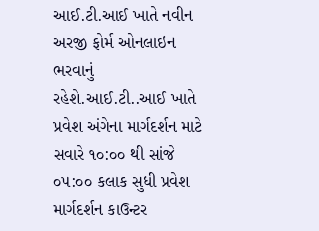આઈ.ટી.આઈ ખાતે નવીન અરજી ફોર્મ ઓનલાઇન ભરવાનું  રહેશે.આઈ.ટી..આઈ ખાતે પ્રવેશ અંગેના માર્ગદર્શન માટે સવારે ૧૦:૦૦ થી સાંજે ૦૫:૦૦ કલાક સુધી પ્રવેશ માર્ગદર્શન કાઉન્ટર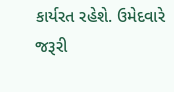કાર્યરત રહેશે. ઉમેદવારે જરૂરી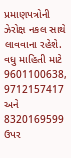પ્રમાણપત્રોની ઝેરોક્ષ નકલ સાથે લાવવાના રહેશે.  વધુ માહિતી માટે 9601100638, 9712157417 અને 8320169599 ઉપર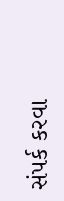સંપર્ક કરવા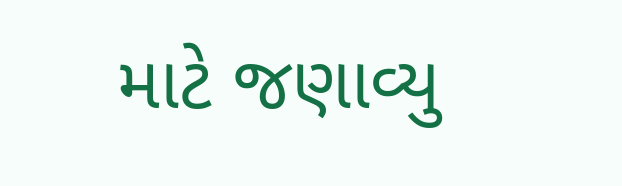માટે જણાવ્યુ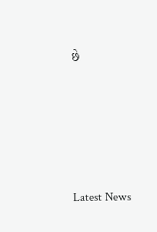છે






Latest News